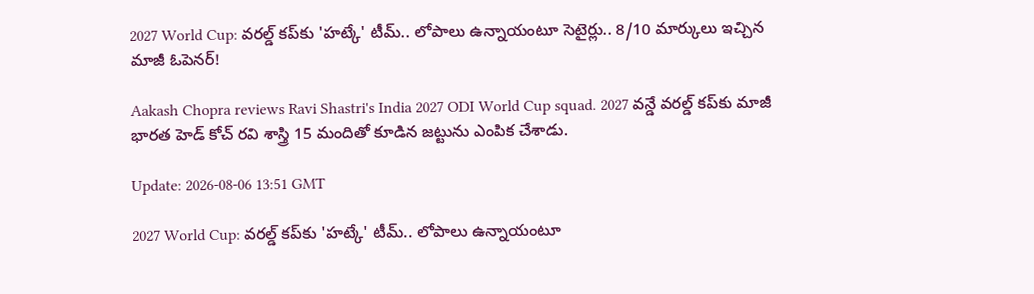2027 World Cup: వరల్డ్‌ కప్‌కు 'హట్కే' టీమ్.. లోపాలు ఉన్నాయంటూ సెటైర్లు.. 8/10 మార్కులు ఇచ్చిన మాజీ ఓపెనర్!

Aakash Chopra reviews Ravi Shastri's India 2027 ODI World Cup squad. 2027 వన్డే వరల్డ్‌ కప్‌కు మాజీ భారత హెడ్ కోచ్ రవి శాస్త్రి 15 మందితో కూడిన జట్టును ఎంపిక చేశాడు.

Update: 2026-08-06 13:51 GMT

2027 World Cup: వరల్డ్‌ కప్‌కు 'హట్కే' టీమ్.. లోపాలు ఉన్నాయంటూ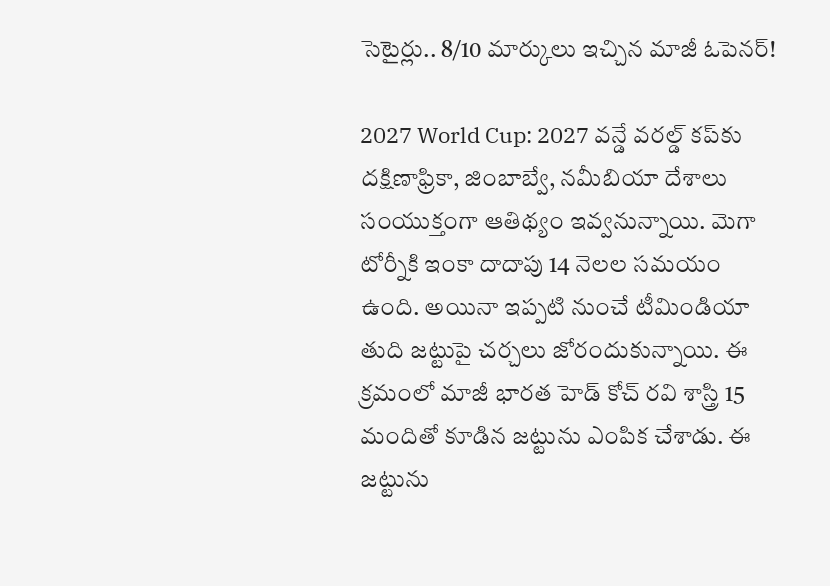సెటైర్లు.. 8/10 మార్కులు ఇచ్చిన మాజీ ఓపెనర్!

2027 World Cup: 2027 వన్డే వరల్డ్‌ కప్‌కు దక్షిణాఫ్రికా, జింబాబ్వే, నమీబియా దేశాలు సంయుక్తంగా ఆతిథ్యం ఇవ్వనున్నాయి. మెగా టోర్నీకి ఇంకా దాదాపు 14 నెలల సమయం ఉంది. అయినా ఇప్పటి నుంచే టీమిండియా తుది జట్టుపై చర్చలు జోరందుకున్నాయి. ఈ క్రమంలో మాజీ భారత హెడ్ కోచ్ రవి శాస్త్రి 15 మందితో కూడిన జట్టును ఎంపిక చేశాడు. ఈ జట్టును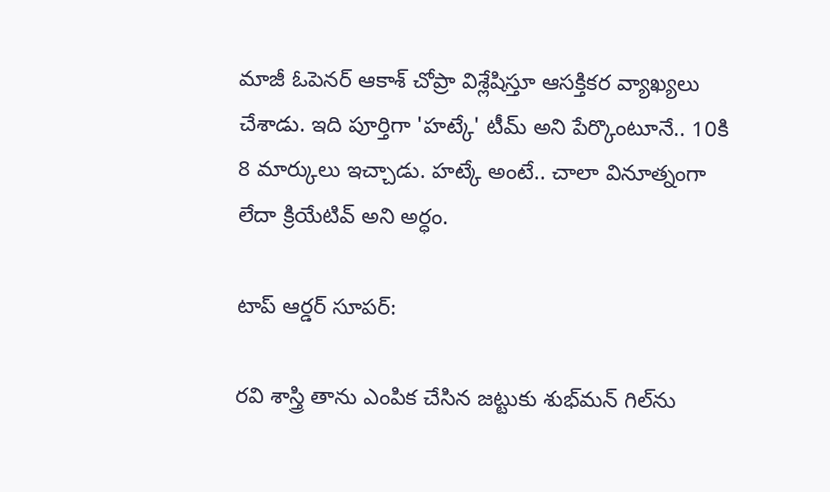మాజీ ఓపెనర్ ఆకాశ్ చోప్రా విశ్లేషిస్తూ ఆసక్తికర వ్యాఖ్యలు చేశాడు. ఇది పూర్తిగా 'హట్కే' టీమ్ అని పేర్కొంటూనే.. 10కి 8 మార్కులు ఇచ్చాడు. హట్కే అంటే.. చాలా వినూత్నంగా లేదా క్రియేటివ్‌ అని అర్ధం.

టాప్ ఆర్డర్‌ సూపర్:

రవి శాస్త్రి తాను ఎంపిక చేసిన జట్టుకు శుభ్‌మన్ గిల్‌ను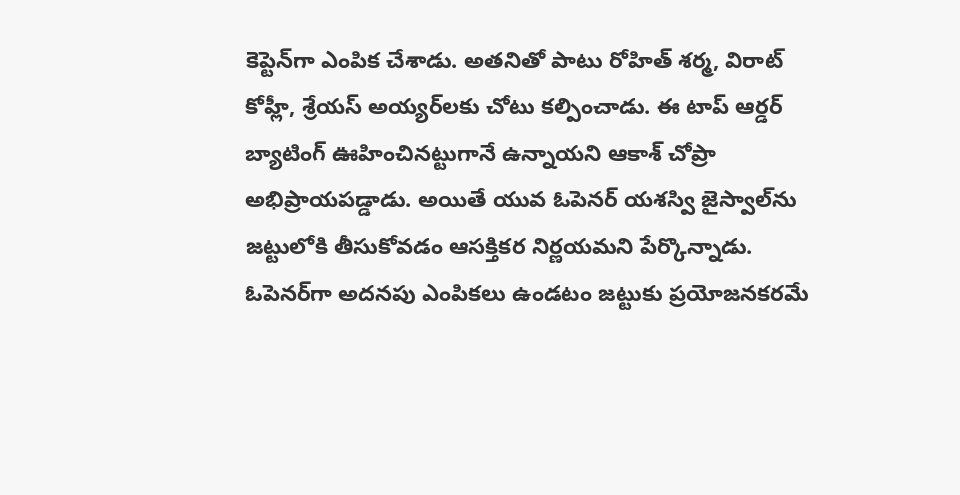కెప్టెన్‌గా ఎంపిక చేశాడు. అతనితో పాటు రోహిత్ శర్మ, విరాట్ కోహ్లీ, శ్రేయస్ అయ్యర్‌లకు చోటు కల్పించాడు. ఈ టాప్ ఆర్డర్ బ్యాటింగ్ ఊహించినట్టుగానే ఉన్నాయని ఆకాశ్ చోప్రా అభిప్రాయపడ్డాడు. అయితే యువ ఓపెనర్ యశస్వి జైస్వాల్‌ను జట్టులోకి తీసుకోవడం ఆసక్తికర నిర్ణయమని పేర్కొన్నాడు. ఓపెనర్‌గా అదనపు ఎంపికలు ఉండటం జట్టుకు ప్రయోజనకరమే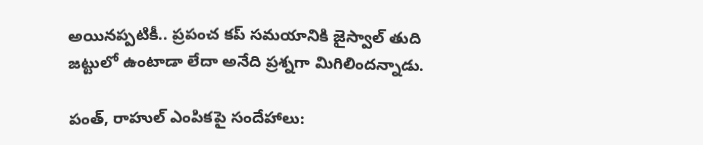అయినప్పటికీ.. ప్రపంచ కప్ సమయానికి జైస్వాల్ తుది జట్టులో ఉంటాడా లేదా అనేది ప్రశ్నగా మిగిలిందన్నాడు.

పంత్, రాహుల్ ఎంపికపై సందేహాలు: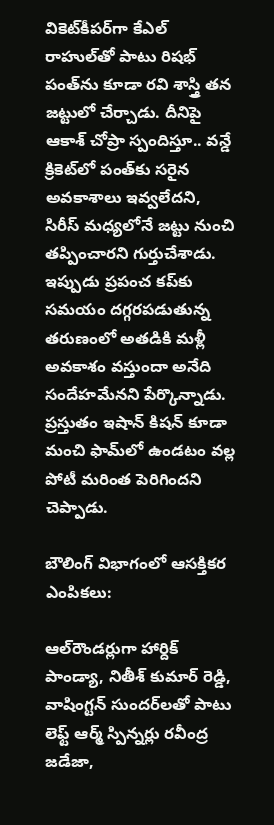వికెట్‌కీపర్‌గా కేఎల్ రాహుల్‌తో పాటు రిషభ్ పంత్‌ను కూడా రవి శాస్త్రి తన జట్టులో చేర్చాడు. దీనిపై ఆకాశ్ చోప్రా స్పందిస్తూ.. వన్డే క్రికెట్‌లో పంత్‌కు సరైన అవకాశాలు ఇవ్వలేదని, సిరీస్ మధ్యలోనే జట్టు నుంచి తప్పించారని గుర్తుచేశాడు. ఇప్పుడు ప్రపంచ కప్‌కు సమయం దగ్గరపడుతున్న తరుణంలో అతడికి మళ్లీ అవకాశం వస్తుందా అనేది సందేహమేనని పేర్కొన్నాడు. ప్రస్తుతం ఇషాన్ కిషన్ కూడా మంచి ఫామ్‌లో ఉండటం వల్ల పోటీ మరింత పెరిగిందని చెప్పాడు.

బౌలింగ్ విభాగంలో ఆసక్తికర ఎంపికలు:

ఆల్‌రౌండర్లుగా హార్దిక్ పాండ్యా, నితీశ్ కుమార్ రెడ్డి, వాషింగ్టన్ సుందర్‌లతో పాటు లెఫ్ట్ ఆర్మ్ స్పిన్నర్లు రవీంద్ర జడేజా,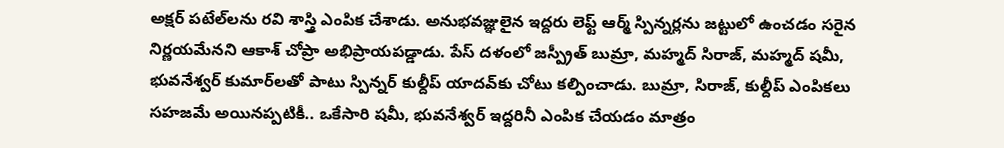అక్షర్ పటేల్‌లను రవి శాస్త్రి ఎంపిక చేశాడు. అనుభవజ్ఞులైన ఇద్దరు లెఫ్ట్ ఆర్మ్ స్పిన్నర్లను జట్టులో ఉంచడం సరైన నిర్ణయమేనని ఆకాశ్ చోప్రా అభిప్రాయపడ్డాడు. పేస్ దళంలో జస్ప్రీత్ బుమ్రా, మహ్మద్ సిరాజ్, మహ్మద్ షమీ, భువనేశ్వర్ కుమార్‌లతో పాటు స్పిన్నర్ కుల్దీప్ యాదవ్‌కు చోటు కల్పించాడు. బుమ్రా, సిరాజ్, కుల్దీప్ ఎంపికలు సహజమే అయినప్పటికీ.. ఒకేసారి షమీ, భువనేశ్వర్ ఇద్దరినీ ఎంపిక చేయడం మాత్రం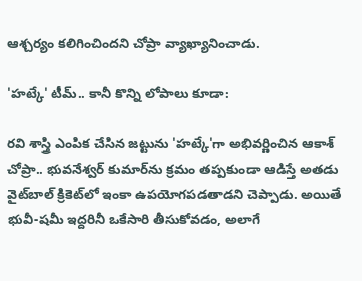ఆశ్చర్యం కలిగించిందని చోప్రా వ్యాఖ్యానించాడు.

'హట్కే' టీమ్.. కానీ కొన్ని లోపాలు కూడా:

రవి శాస్త్రి ఎంపిక చేసిన జట్టును 'హట్కే'గా అభివర్ణించిన ఆకాశ్ చోప్రా.. భువనేశ్వర్ కుమార్‌ను క్రమం తప్పకుండా ఆడిస్తే అతడు వైట్‌బాల్ క్రికెట్‌లో ఇంకా ఉపయోగపడతాడని చెప్పాడు. అయితే భువీ-షమీ ఇద్దరినీ ఒకేసారి తీసుకోవడం, అలాగే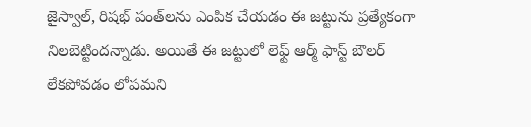జైస్వాల్, రిషభ్ పంత్‌లను ఎంపిక చేయడం ఈ జట్టును ప్రత్యేకంగా నిలబెట్టిందన్నాడు. అయితే ఈ జట్టులో లెఫ్ట్ ఆర్మ్ ఫాస్ట్ బౌలర్ లేకపోవడం లోపమని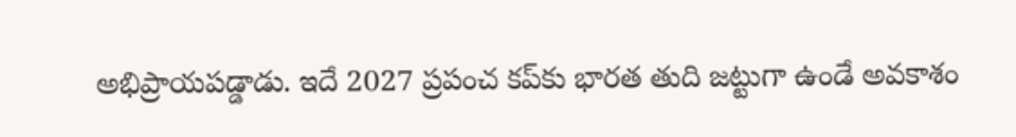అభిప్రాయపడ్డాడు. ఇదే 2027 ప్రపంచ కప్‌కు భారత తుది జట్టుగా ఉండే అవకాశం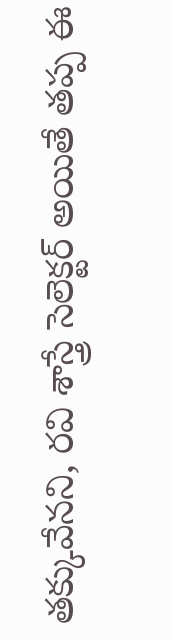తక్కువేనని, రవి శాస్త్రే సెలెక్టర్ అయితే తప్ప ఈ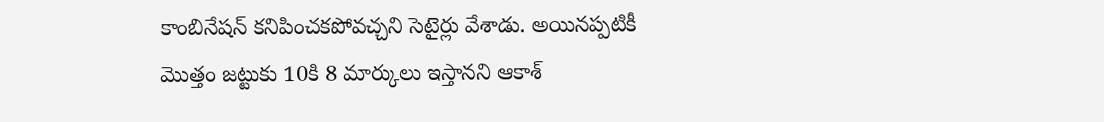కాంబినేషన్ కనిపించకపోవచ్చని సెటైర్లు వేశాడు. అయినప్పటికీ మొత్తం జట్టుకు 10కి 8 మార్కులు ఇస్తానని ఆకాశ్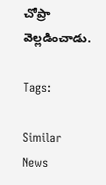చోప్రా వెల్లడించాడు.

Tags:

Similar News